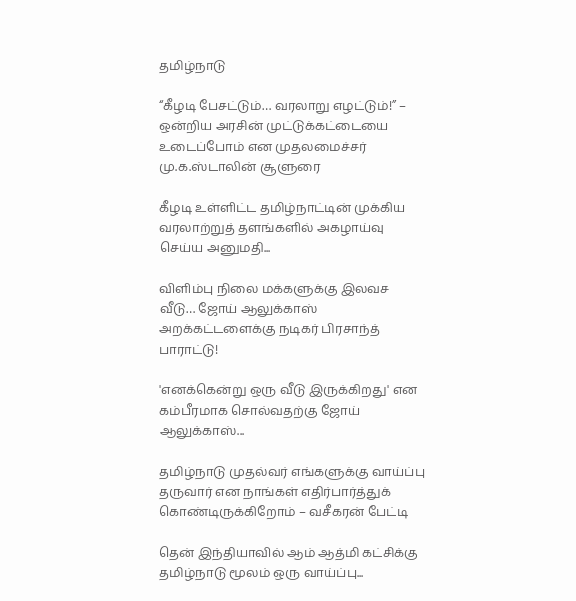தமிழ்நாடு

“கீழடி பேசட்டும்… வரலாறு எழட்டும்!” – ஒன்றிய அரசின் முட்டுக்கட்டையை உடைப்போம் என முதலமைச்சர் மு.க.ஸ்டாலின் சூளுரை

கீழடி உள்ளிட்ட தமிழ்நாட்டின் முக்கிய வரலாற்றுத் தளங்களில் அகழாய்வு செய்ய அனுமதி...

விளிம்பு நிலை மக்களுக்கு இலவச வீடு… ஜோய் ஆலுக்காஸ் அறக்கட்டளைக்கு நடிகர் பிரசாந்த் பாராட்டு!

'எனக்கென்று ஒரு வீடு இருக்கிறது' என கம்பீரமாக சொல்வதற்கு ஜோய் ஆலுக்காஸ்...

தமிழ்நாடு முதல்வர் எங்களுக்கு வாய்ப்பு தருவார் என நாங்கள் எதிர்பார்த்துக் கொண்டிருக்கிறோம் – வசீகரன் பேட்டி

தென் இந்தியாவில் ஆம் ஆத்மி கட்சிக்கு தமிழ்நாடு மூலம் ஒரு வாய்ப்பு...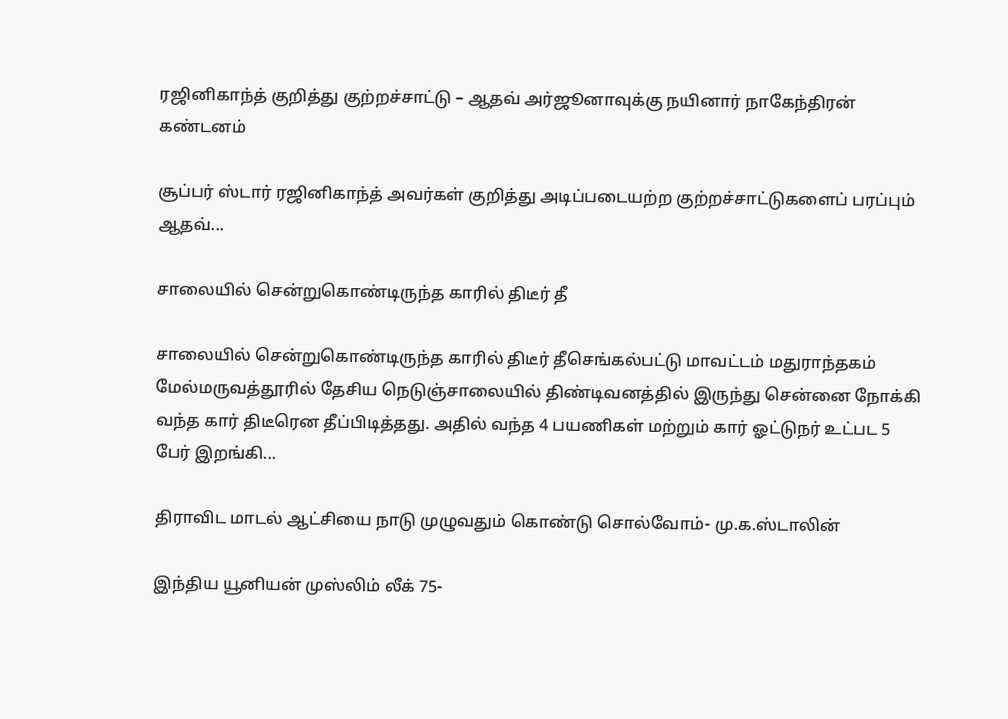ரஜினிகாந்த் குறித்து குற்றச்சாட்டு – ஆதவ் அர்ஜூனாவுக்கு நயினார் நாகேந்திரன் கண்டனம்

சூப்பர் ஸ்டார் ரஜினிகாந்த் அவர்கள் குறித்து அடிப்படையற்ற குற்றச்சாட்டுகளைப் பரப்பும் ஆதவ்...

சாலையில் சென்றுகொண்டிருந்த காரில் திடீர் தீ

சாலையில் சென்றுகொண்டிருந்த காரில் திடீர் தீசெங்கல்பட்டு மாவட்டம் மதுராந்தகம் மேல்மருவத்தூரில் தேசிய நெடுஞ்சாலையில் திண்டிவனத்தில் இருந்து சென்னை நோக்கி வந்த கார் திடீரென தீப்பிடித்தது. அதில் வந்த 4 பயணிகள் மற்றும் கார் ஓட்டுநர் உட்பட 5 பேர் இறங்கி...

திராவிட மாடல் ஆட்சியை நாடு முழுவதும் கொண்டு சொல்வோம்- மு.க.ஸ்டாலின்

இந்திய யூனியன் முஸ்லிம் லீக் 75-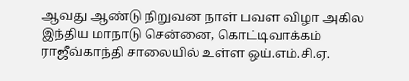ஆவது ஆண்டு நிறுவன நாள் பவள விழா அகில இந்திய மாநாடு சென்னை, கொட்டிவாக்கம் ராஜீவ்காந்தி சாலையில் உள்ள ஒய்.எம்.சி.ஏ.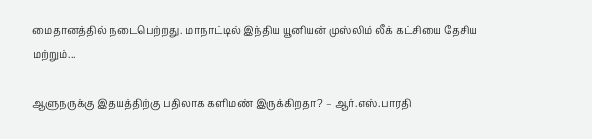மைதானத்தில் நடைபெற்றது. மாநாட்டில் இந்திய யூனியன் முஸ்லிம் லீக் கட்சியை தேசிய மற்றும்...

ஆளுநருக்கு இதயத்திற்கு பதிலாக களிமண் இருக்கிறதா? – ஆர்.எஸ்.பாரதி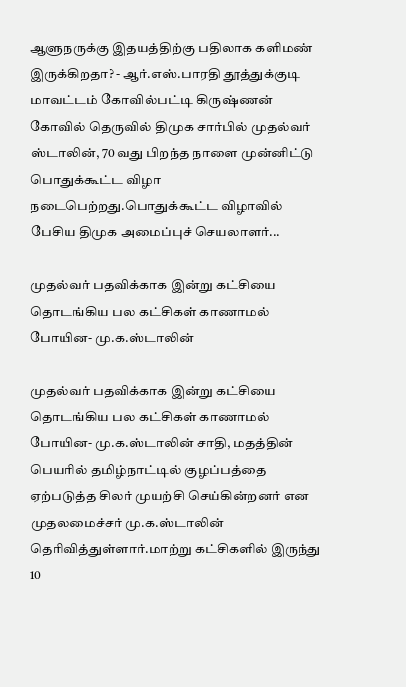ஆளுநருக்கு இதயத்திற்கு பதிலாக களிமண் இருக்கிறதா? - ஆர்.எஸ்.பாரதி தூத்துக்குடி மாவட்டம் கோவில்பட்டி கிருஷ்ணன் கோவில் தெருவில் திமுக சார்பில் முதல்வர் ஸ்டாலின், 70 வது பிறந்த நாளை முன்னிட்டு பொதுக்கூட்ட விழா நடைபெற்றது.பொதுக்கூட்ட விழாவில் பேசிய திமுக அமைப்புச் செயலாளர்...

முதல்வர் பதவிக்காக இன்று கட்சியை தொடங்கிய பல கட்சிகள் காணாமல் போயின- மு.க.ஸ்டாலின்

முதல்வர் பதவிக்காக இன்று கட்சியை தொடங்கிய பல கட்சிகள் காணாமல் போயின- மு.க.ஸ்டாலின் சாதி, மதத்தின் பெயரில் தமிழ்நாட்டில் குழப்பத்தை ஏற்படுத்த சிலர் முயற்சி செய்கின்றனர் என முதலமைச்சர் மு.க.ஸ்டாலின் தெரிவித்துள்ளார்.மாற்று கட்சிகளில் இருந்து 10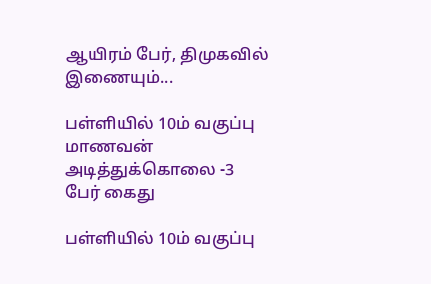ஆயிரம் பேர், திமுகவில் இணையும்...

பள்ளியில் 10ம் வகுப்பு மாணவன் அடித்துக்கொலை -3 பேர் கைது

பள்ளியில் 10ம் வகுப்பு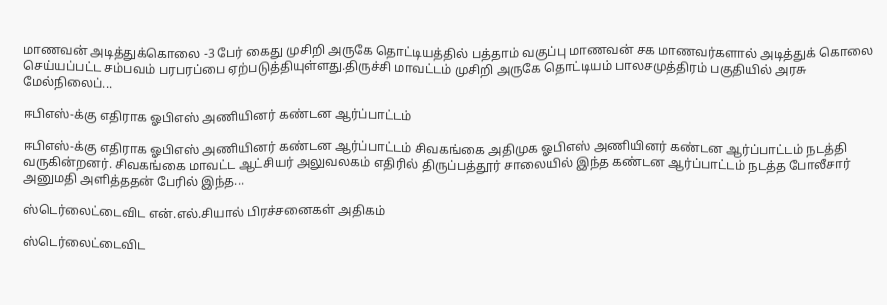மாணவன் அடித்துக்கொலை -3 பேர் கைது முசிறி அருகே தொட்டியத்தில் பத்தாம் வகுப்பு மாணவன் சக மாணவர்களால் அடித்துக் கொலை செய்யப்பட்ட சம்பவம் பரபரப்பை ஏற்படுத்தியுள்ளது.திருச்சி மாவட்டம் முசிறி அருகே தொட்டியம் பாலசமுத்திரம் பகுதியில் அரசு மேல்நிலைப்...

ஈபிஎஸ்-க்கு எதிராக ஓபிஎஸ் அணியினர் கண்டன ஆர்ப்பாட்டம்

ஈபிஎஸ்-க்கு எதிராக ஓபிஎஸ் அணியினர் கண்டன ஆர்ப்பாட்டம் சிவகங்கை அதிமுக ஓபிஎஸ் அணியினர் கண்டன ஆர்ப்பாட்டம் நடத்தி வருகின்றனர். சிவகங்கை மாவட்ட ஆட்சியர் அலுவலகம் எதிரில் திருப்பத்தூர் சாலையில் இந்த கண்டன ஆர்ப்பாட்டம் நடத்த போலீசார் அனுமதி அளித்ததன் பேரில் இந்த...

ஸ்டெர்லைட்டைவிட என்.எல்.சியால் பிரச்சனைகள் அதிகம்

ஸ்டெர்லைட்டைவிட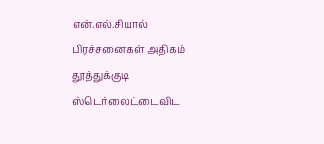என்.எல்.சியால் பிரச்சனைகள் அதிகம் தூத்துக்குடி ஸ்டெர்லைட்டைவிட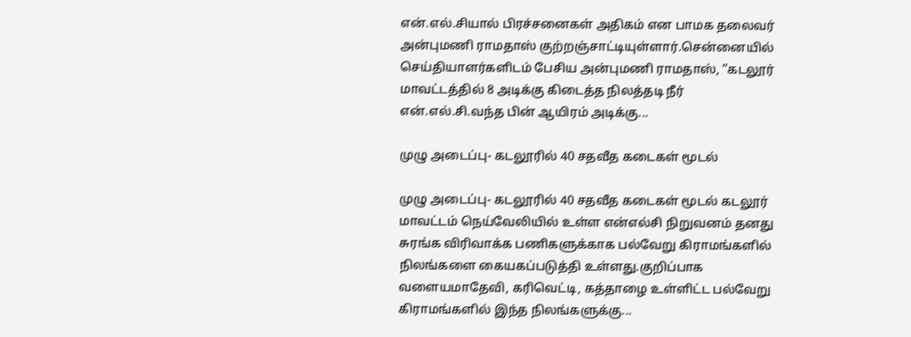என்.எல்.சியால் பிரச்சனைகள் அதிகம் என பாமக தலைவர் அன்புமணி ராமதாஸ் குற்றஞ்சாட்டியுள்ளார்.சென்னையில் செய்தியாளர்களிடம் பேசிய அன்புமணி ராமதாஸ், “கடலூர் மாவட்டத்தில் 8 அடிக்கு கிடைத்த நிலத்தடி நீர் என்.எல்.சி.வந்த பின் ஆயிரம் அடிக்கு...

முழு அடைப்பு- கடலூரில் 40 சதவீத கடைகள் மூடல்

முழு அடைப்பு- கடலூரில் 40 சதவீத கடைகள் மூடல் கடலூர் மாவட்டம் நெய்வேலியில் உள்ள என்எல்சி நிறுவனம் தனது சுரங்க விரிவாக்க பணிகளுக்காக பல்வேறு கிராமங்களில் நிலங்களை கையகப்படுத்தி உள்ளது.குறிப்பாக வளையமாதேவி, கரிவெட்டி, கத்தாழை உள்ளிட்ட பல்வேறு கிராமங்களில் இந்த நிலங்களுக்கு...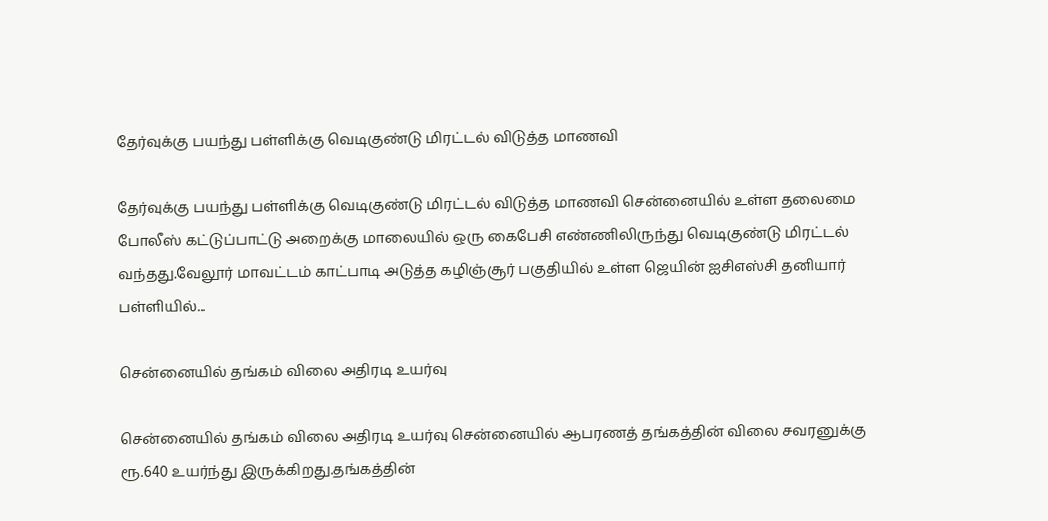தேர்வுக்கு பயந்து பள்ளிக்கு வெடிகுண்டு மிரட்டல் விடுத்த மாணவி

தேர்வுக்கு பயந்து பள்ளிக்கு வெடிகுண்டு மிரட்டல் விடுத்த மாணவி சென்னையில் உள்ள தலைமை போலீஸ் கட்டுப்பாட்டு அறைக்கு மாலையில் ஒரு கைபேசி எண்ணிலிருந்து வெடிகுண்டு மிரட்டல் வந்தது.வேலூர் மாவட்டம் காட்பாடி அடுத்த கழிஞ்சூர் பகுதியில் உள்ள ஜெயின் ஐசிஎஸ்சி தனியார் பள்ளியில்...

சென்னையில் தங்கம் விலை அதிரடி உயர்வு

சென்னையில் தங்கம் விலை அதிரடி உயர்வு சென்னையில் ஆபரணத் தங்கத்தின் விலை சவரனுக்கு ரூ.640 உயர்ந்து இருக்கிறது.தங்கத்தின்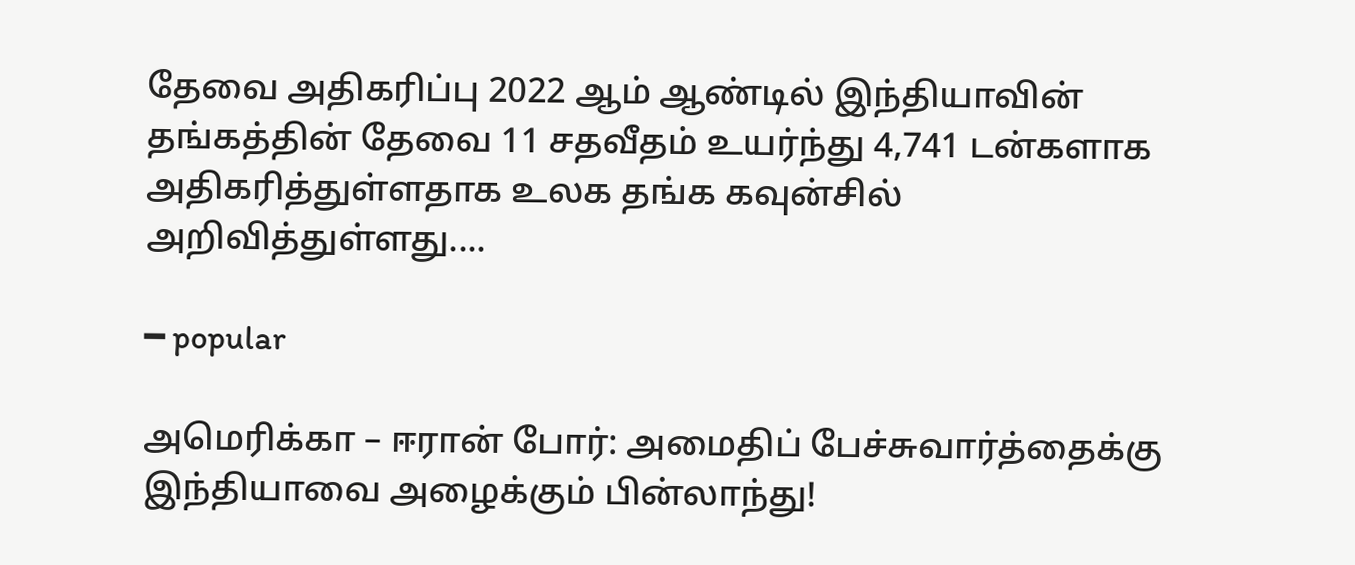தேவை அதிகரிப்பு 2022 ஆம் ஆண்டில் இந்தியாவின் தங்கத்தின் தேவை 11 சதவீதம் உயர்ந்து 4,741 டன்களாக அதிகரித்துள்ளதாக உலக தங்க கவுன்சில் அறிவித்துள்ளது....

━ popular

அமெரிக்கா – ஈரான் போர்: அமைதிப் பேச்சுவார்த்தைக்கு இந்தியாவை அழைக்கும் பின்லாந்து!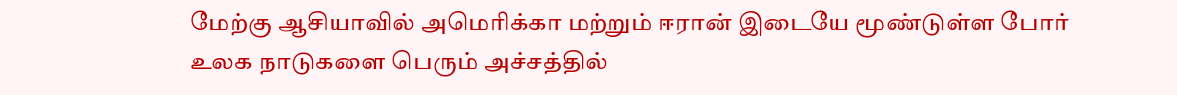மேற்கு ஆசியாவில் அமெரிக்கா மற்றும் ஈரான் இடையே மூண்டுள்ள போர் உலக நாடுகளை பெரும் அச்சத்தில்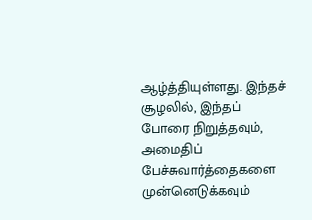ஆழ்த்தியுள்ளது. இந்தச் சூழலில், இந்தப் போரை நிறுத்தவும், அமைதிப் பேச்சுவார்த்தைகளை முன்னெடுக்கவும்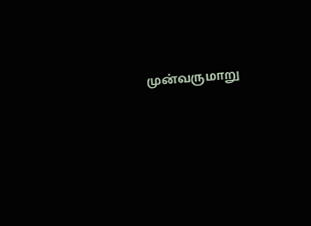முன்வருமாறு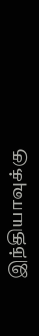இந்தியாவுக்கு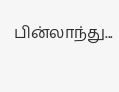பின்லாந்து...